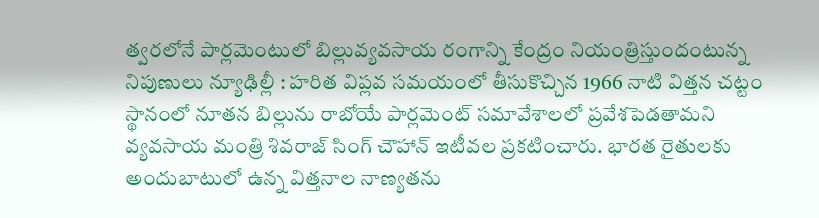త్వరలోనే పార్లమెంటులో బిల్లువ్యవసాయ రంగాన్ని కేంద్రం నియంత్రిస్తుందంటున్న నిపుణులు న్యూఢిల్లీ : హరిత విప్లవ సమయంలో తీసుకొచ్చిన 1966 నాటి విత్తన చట్టం స్థానంలో నూతన బిల్లును రాబోయే పార్లమెంట్ సమావేశాలలో ప్రవేశపెడతామని వ్యవసాయ మంత్రి శివరాజ్ సింగ్ చౌహాన్ ఇటీవల ప్రకటించారు. భారత రైతులకు అందుబాటులో ఉన్న విత్తనాల నాణ్యతను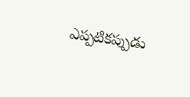ఎప్పటికప్పుడు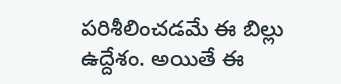పరిశీలించడమే ఈ బిల్లు ఉద్దేశం. అయితే ఈ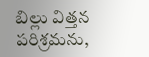బిల్లు విత్తన పరిశ్రమను,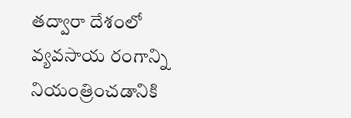తద్వారా దేశంలో వ్యవసాయ రంగాన్ని నియంత్రించడానికి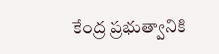కేంద్ర ప్రభుత్వానికి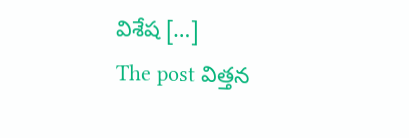విశేష […]
The post విత్తన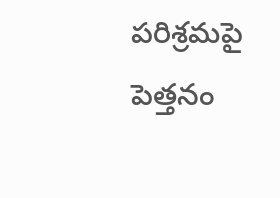పరిశ్రమపై పెత్తనం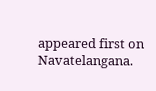appeared first on Navatelangana.